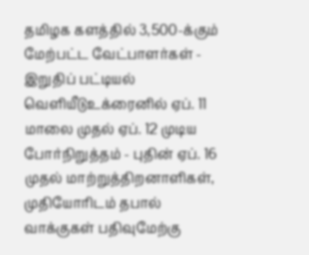தமிழக களத்தில் 3,500-க்கும் மேற்பட்ட வேட்பாளர்கள் - இறுதிப் பட்டியல் வெளியீடுஉக்ரைனில் ஏப். 11 மாலை முதல் ஏப். 12 முடிய போர்நிறுத்தம் - புதின் ஏப். 16 முதல் மாற்றுத்திறனாளிகள், முதியோரிடம் தபால் வாக்குகள் பதிவுமேற்கு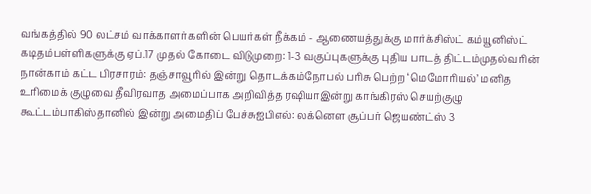வங்கத்தில் 90 லட்சம் வாக்காளர்களின் பெயர்கள் நீக்கம் - ஆணையத்துக்கு மார்க்சிஸ்ட் கம்யூனிஸ்ட் கடிதம்பள்ளிகளுக்கு ஏப்.17 முதல் கோடை விடுமுறை: 1-3 வகுப்புகளுக்கு புதிய பாடத் திட்டம்முதல்வரின் நான்காம் கட்ட பிரசாரம்: தஞ்சாவூரில் இன்று தொடக்கம்நோபல் பரிசு பெற்ற ‘மெமோரியல்’ மனித உரிமைக் குழுவை தீவிரவாத அமைப்பாக அறிவித்த ரஷியாஇன்று காங்கிரஸ் செயற்குழு கூட்டம்பாகிஸ்தானில் இன்று அமைதிப் பேச்சுஐபிஎல்: லக்னௌ சூப்பர் ஜெயண்ட்ஸ் 3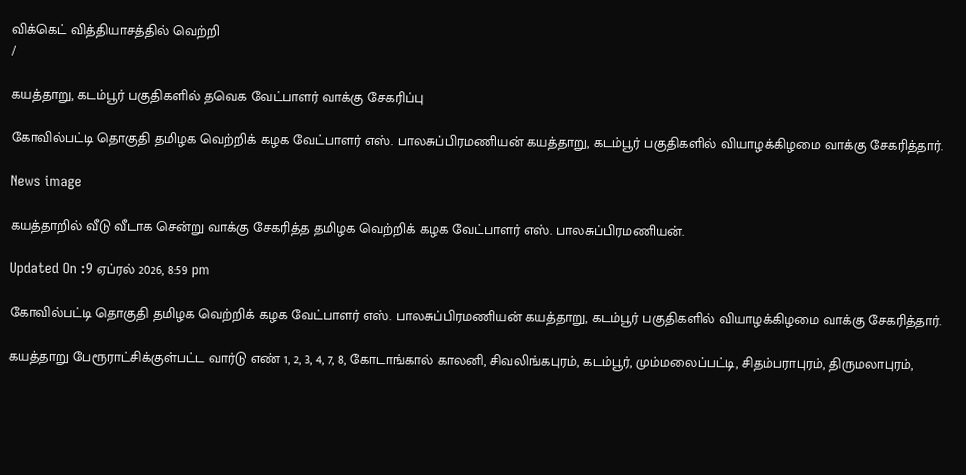விக்கெட் வித்தியாசத்தில் வெற்றி
/

கயத்தாறு, கடம்பூர் பகுதிகளில் தவெக வேட்பாளர் வாக்கு சேகரிப்பு

கோவில்பட்டி தொகுதி தமிழக வெற்றிக் கழக வேட்பாளர் எஸ். பாலசுப்பிரமணியன் கயத்தாறு, கடம்பூர் பகுதிகளில் வியாழக்கிழமை வாக்கு சேகரித்தார்.

News image

கயத்தாறில் வீடு வீடாக சென்று வாக்கு சேகரித்த தமிழக வெற்றிக் கழக வேட்பாளர் எஸ். பாலசுப்பிரமணியன்.

Updated On :9 ஏப்ரல் 2026, 8:59 pm

கோவில்பட்டி தொகுதி தமிழக வெற்றிக் கழக வேட்பாளர் எஸ். பாலசுப்பிரமணியன் கயத்தாறு, கடம்பூர் பகுதிகளில் வியாழக்கிழமை வாக்கு சேகரித்தார்.

கயத்தாறு பேரூராட்சிக்குள்பட்ட வார்டு எண் 1, 2, 3, 4, 7, 8, கோடாங்கால் காலனி, சிவலிங்கபுரம், கடம்பூர், மும்மலைப்பட்டி, சிதம்பராபுரம், திருமலாபுரம்,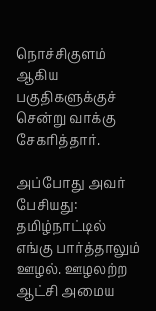நொச்சிகுளம் ஆகிய பகுதிகளுக்குச் சென்று வாக்கு சேகரித்தார்.

அப்போது அவர் பேசியது: தமிழ்நாட்டில் எங்கு பார்த்தாலும் ஊழல். ஊழலற்ற ஆட்சி அமைய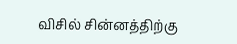விசில் சின்னத்திற்கு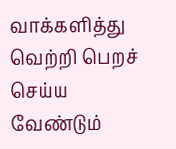வாக்களித்து வெற்றி பெறச் செய்ய வேண்டும்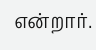என்றார்.